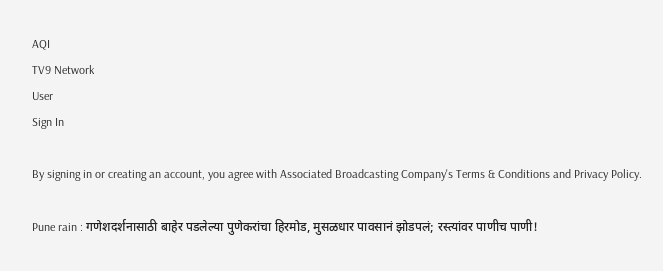AQI
TV9 Network
User
Sign In

By signing in or creating an account, you agree with Associated Broadcasting Company's Terms & Conditions and Privacy Policy.

Pune rain : गणेशदर्शनासाठी बाहेर पडलेल्या पुणेकरांचा हिरमोड, मुसळधार पावसानं झोडपलं; रस्त्यांवर पाणीच पाणी!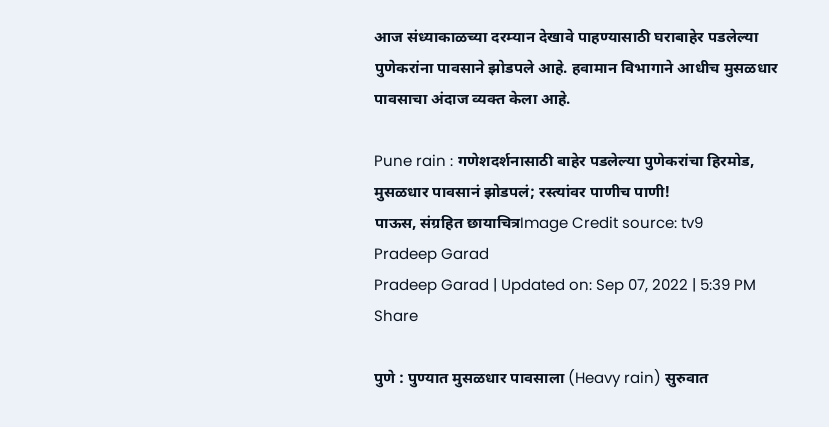आज संध्याकाळच्या दरम्यान देखावे पाहण्यासाठी घराबाहेर पडलेल्या पुणेकरांना पावसाने झोडपले आहे. हवामान विभागाने आधीच मुसळधार पावसाचा अंदाज व्यक्त केला आहे.

Pune rain : गणेशदर्शनासाठी बाहेर पडलेल्या पुणेकरांचा हिरमोड, मुसळधार पावसानं झोडपलं; रस्त्यांवर पाणीच पाणी!
पाऊस, संग्रहित छायाचित्रImage Credit source: tv9
Pradeep Garad
Pradeep Garad | Updated on: Sep 07, 2022 | 5:39 PM
Share

पुणे : पुण्यात मुसळधार पावसाला (Heavy rain) सुरुवात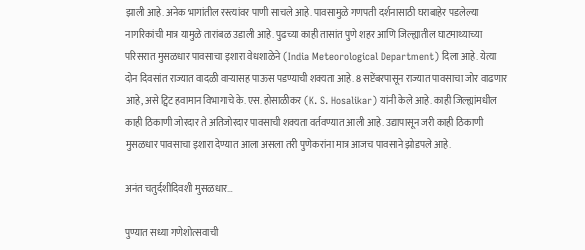झाली आहे. अनेक भागांतील रस्त्यांवर पाणी साचले आहे. पावसामुळे गणपती दर्शनासाठी घराबाहेर पडलेल्या नागरिकांची मात्र यामुळे तारांबळ उडाली आहे. पुढच्या काही तासांत पुणे शहर आणि जिल्ह्यातील घाटमाथ्याच्या परिसरात मुसळधार पावसाचा इशारा वेधशाळेने (India Meteorological Department) दिला आहे. येत्या दोन दिवसांत राज्यात वादळी वाऱ्यासह पाऊस पडण्याची शक्यता आहे. 8 सप्टेंबरपासून राज्यात पावसाचा जोर वाढणार आहे, असे ट्विट हवामान विभागाचे के. एस. होसाळीकर (K. S. Hosalikar) यांनी केले आहे. काही जिल्ह्यांमधील काही ठिकाणी जोरदार ते अतिजोरदार पावसाची शक्यता वर्तवण्यात आली आहे. उद्यापासून जरी काही ठिकाणी मुसळधार पावसाचा इशारा देण्यात आला असला तरी पुणेकरांना मात्र आजच पावसाने झोडपले आहे.

अनंत चतुर्दशीदिवशी मुसळधार…

पुण्यात सध्या गणेशोत्सवाची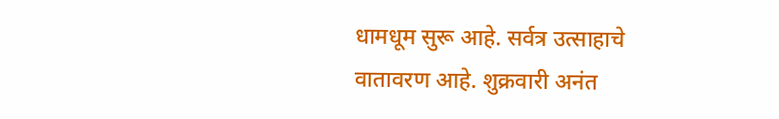धामधूम सुरू आहे. सर्वत्र उत्साहाचे वातावरण आहे. शुक्रवारी अनंत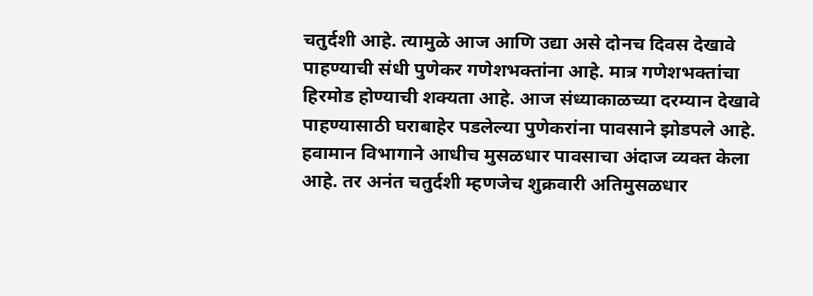चतुर्दशी आहे. त्यामुळे आज आणि उद्या असे दोनच दिवस देखावे पाहण्याची संधी पुणेकर गणेशभक्तांना आहे. मात्र गणेशभक्तांचा हिरमोड होण्याची शक्यता आहे. आज संध्याकाळच्या दरम्यान देखावे पाहण्यासाठी घराबाहेर पडलेल्या पुणेकरांना पावसाने झोडपले आहे. हवामान विभागाने आधीच मुसळधार पावसाचा अंदाज व्यक्त केला आहे. तर अनंत चतुर्दशी म्हणजेच शुक्रवारी अतिमुसळधार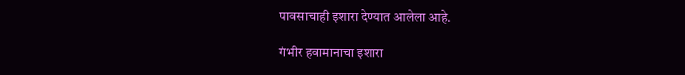पावसाचाही इशारा देण्यात आलेला आहे.

गंभीर हवामानाचा इशारा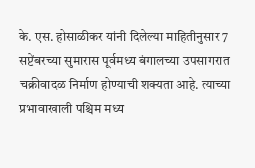के. एस. होसाळीकर यांनी दिलेल्या माहितीनुसार 7 सप्टेंबरच्या सुमारास पूर्वमध्य बंगालच्या उपसागरात चक्रीवादळ निर्माण होण्याची शक्यता आहे. त्याच्या प्रभावाखाली पश्चिम मध्य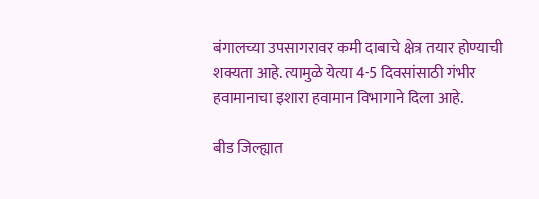बंगालच्या उपसागरावर कमी दाबाचे क्षेत्र तयार होण्याची शक्यता आहे. त्यामुळे येत्या 4-5 दिवसांसाठी गंभीर हवामानाचा इशारा हवामान विभागाने दिला आहे.

बीड जिल्ह्यात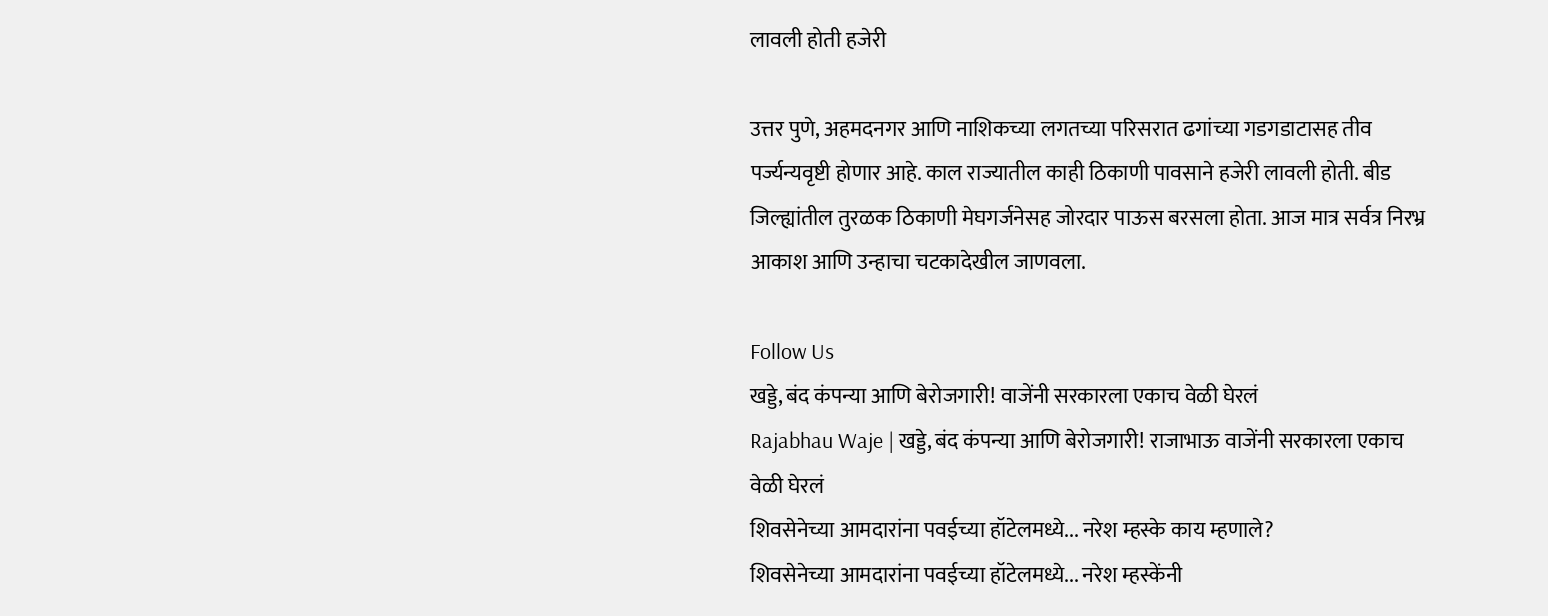लावली होती हजेरी

उत्तर पुणे, अहमदनगर आणि नाशिकच्या लगतच्या परिसरात ढगांच्या गडगडाटासह तीव पर्ज्यन्यवृष्टी होणार आहे. काल राज्यातील काही ठिकाणी पावसाने हजेरी लावली होती. बीड जिल्ह्यांतील तुरळक ठिकाणी मेघगर्जनेसह जोरदार पाऊस बरसला होता. आज मात्र सर्वत्र निरभ्र आकाश आणि उन्हाचा चटकादेखील जाणवला.

Follow Us
खड्डे, बंद कंपन्या आणि बेरोजगारी! वाजेंनी सरकारला एकाच वेळी घेरलं
Rajabhau Waje | खड्डे, बंद कंपन्या आणि बेरोजगारी! राजाभाऊ वाजेंनी सरकारला एकाच वेळी घेरलं
शिवसेनेच्या आमदारांना पवईच्या हॉटेलमध्ये... नरेश म्हस्के काय म्हणाले?
शिवसेनेच्या आमदारांना पवईच्या हॉटेलमध्ये... नरेश म्हस्केंनी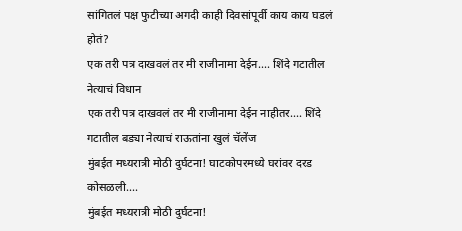सांगितलं पक्ष फुटीच्या अगदी काही दिवसांपूर्वी काय काय घडलं होतं?
एक तरी पत्र दाखवलं तर मी राजीनामा देईन.... शिंदे गटातील नेत्याचं विधान
एक तरी पत्र दाखवलं तर मी राजीनामा देईन नाहीतर.... शिंदे गटातील बड्या नेत्याचं राऊतांना खुलं चॅलेंज
मुंबईत मध्यरात्री मोठी दुर्घटना! घाटकोपरमध्ये घरांवर दरड कोसळली....
मुंबईत मध्यरात्री मोठी दुर्घटना!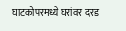घाटकोपरमध्ये घरांवर दरड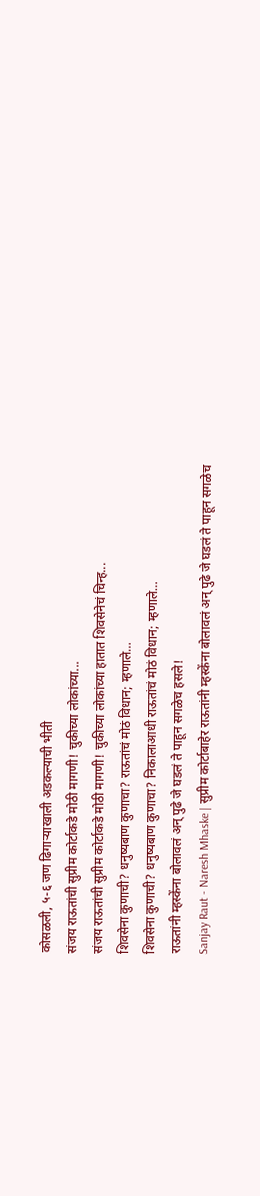कोसळली, ५-६ जण ढिगाऱ्याखाली अडकल्याची भीती
संजय राऊतांची सुप्रीम कोर्टाकडे मोठी मागणी! चुकीच्या लोकांच्या...
संजय राऊतांची सुप्रीम कोर्टाकडे मोठी मागणी! चुकीच्या लोकांच्या हातात शिवसेनेचं चिन्ह...
शिवसेना कुणाची? धनुष्यबाण कुणाचा? राऊतांचं मोठं विधान; म्हणाले…
शिवसेना कुणाची? धनुष्यबाण कुणाचा? निकालाआधी राऊतांचं मोठं विधान; म्हणाले…
राऊतांनी म्हस्केंना बोलावलं अन् पुढे जे घडलं ते पाहून सगळेच हसले!
Sanjay Raut - Naresh Mhaske | सुप्रीम कोर्टाबाहेर राऊतांनी म्हस्केंना बोलावलं अन् पुढे जे घडलं ते पाहून सगळेच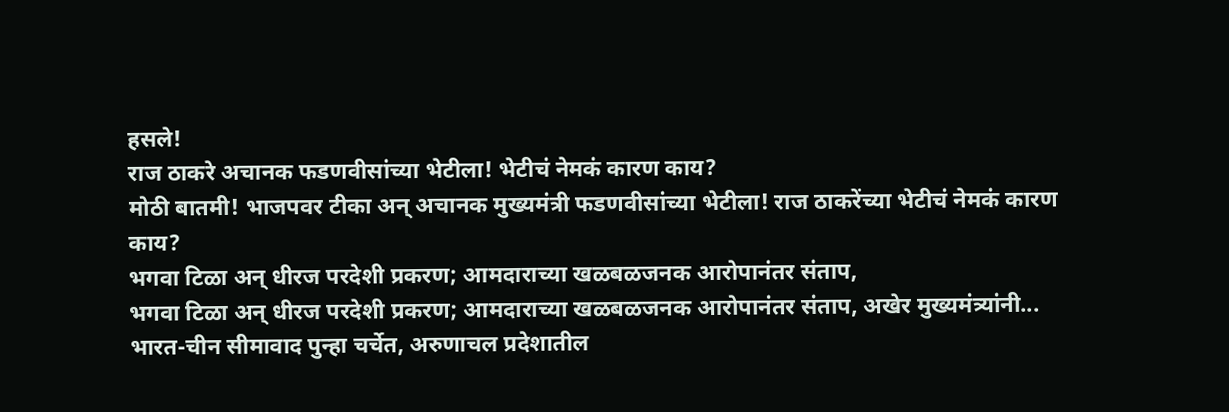हसले!
राज ठाकरे अचानक फडणवीसांच्या भेटीला! भेटीचं नेमकं कारण काय?
मोठी बातमी! भाजपवर टीका अन् अचानक मुख्यमंत्री फडणवीसांच्या भेटीला! राज ठाकरेंच्या भेटीचं नेमकं कारण काय?
भगवा टिळा अन् धीरज परदेशी प्रकरण; आमदाराच्या खळबळजनक आरोपानंतर संताप,
भगवा टिळा अन् धीरज परदेशी प्रकरण; आमदाराच्या खळबळजनक आरोपानंतर संताप, अखेर मुख्यमंत्र्यांनी...
भारत-चीन सीमावाद पुन्हा चर्चेत, अरुणाचल प्रदेशातील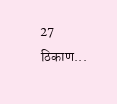27 ठिकाण...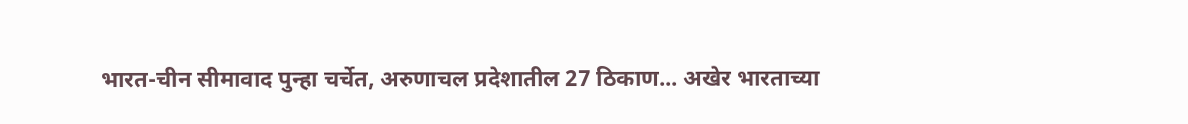भारत-चीन सीमावाद पुन्हा चर्चेत, अरुणाचल प्रदेशातील 27 ठिकाण... अखेर भारताच्या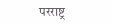परराष्ट्र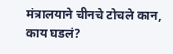मंत्रालयाने चीनचे टोचले कान, काय घडलं?